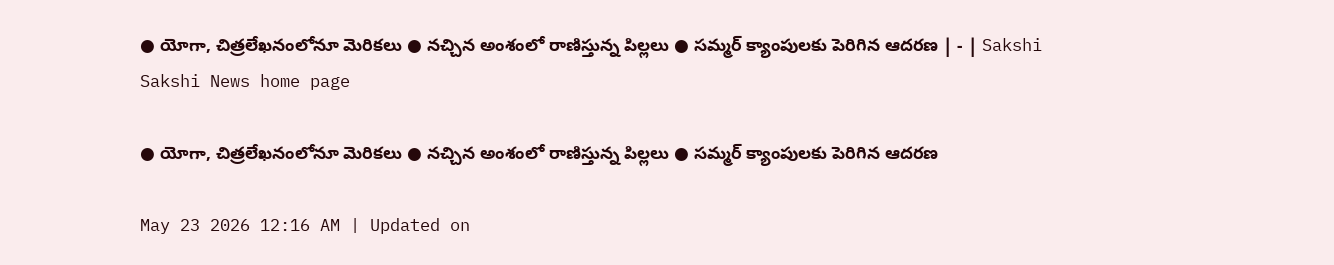● యోగా, చిత్రలేఖనంలోనూ మెరికలు ● నచ్చిన అంశంలో రాణిస్తున్న పిల్లలు ● సమ్మర్‌ క్యాంపులకు పెరిగిన ఆదరణ | - | Sakshi
Sakshi News home page

● యోగా, చిత్రలేఖనంలోనూ మెరికలు ● నచ్చిన అంశంలో రాణిస్తున్న పిల్లలు ● సమ్మర్‌ క్యాంపులకు పెరిగిన ఆదరణ

May 23 2026 12:16 AM | Updated on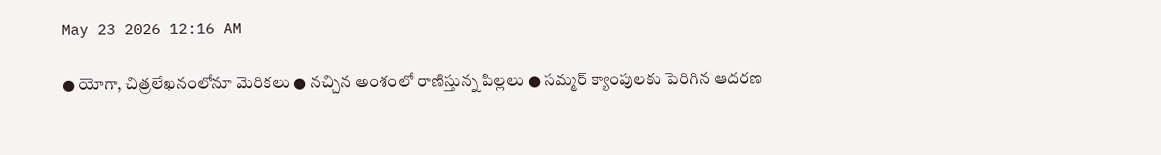May 23 2026 12:16 AM

● యోగా, చిత్రలేఖనంలోనూ మెరికలు ● నచ్చిన అంశంలో రాణిస్తున్న పిల్లలు ● సమ్మర్‌ క్యాంపులకు పెరిగిన ఆదరణ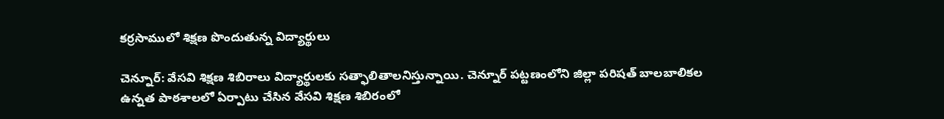కర్రసాములో శిక్షణ పొందుతున్న విద్యార్థులు

చెన్నూర్‌: వేసవి శిక్షణ శిబిరాలు విద్యార్థులకు సత్ఫాలితాలనిస్తున్నాయి. చెన్నూర్‌ పట్టణంలోని జిల్లా పరిషత్‌ బాలబాలికల ఉన్నత పాఠశాలలో ఏర్పాటు చేసిన వేసవి శిక్షణ శిబిరంలో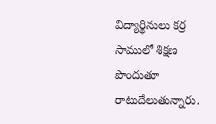విద్యార్థినులు కర్ర సాములో శిక్షణ పొందుతూ రాటుదేలుతున్నారు.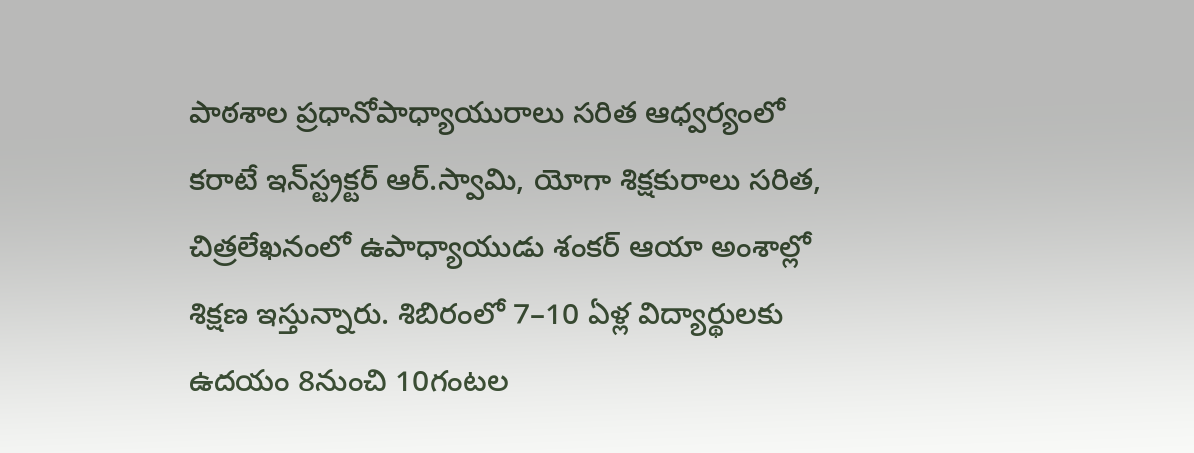పాఠశాల ప్రధానోపాధ్యాయురాలు సరిత ఆధ్వర్యంలో కరాటే ఇన్‌స్ట్రక్టర్‌ ఆర్‌.స్వామి, యోగా శిక్షకురాలు సరిత, చిత్రలేఖనంలో ఉపాధ్యాయుడు శంకర్‌ ఆయా అంశాల్లో శిక్షణ ఇస్తున్నారు. శిబిరంలో 7–10 ఏళ్ల విద్యార్థులకు ఉదయం 8నుంచి 10గంటల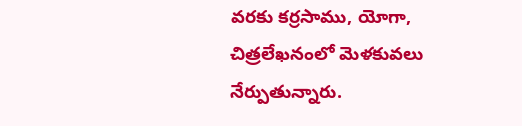వరకు కర్రసాము, యోగా, చిత్రలేఖనంలో మెళకువలు నేర్పుతున్నారు.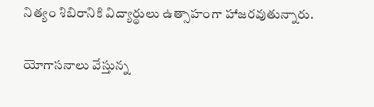నిత్యం శిబిరానికి విద్యార్థులు ఉత్సాహంగా హాజరవుతున్నారు.

యోగాసనాలు వేస్తున్న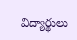విద్యార్థులు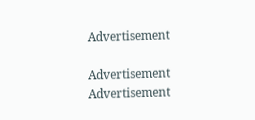Advertisement

Advertisement
Advertisement